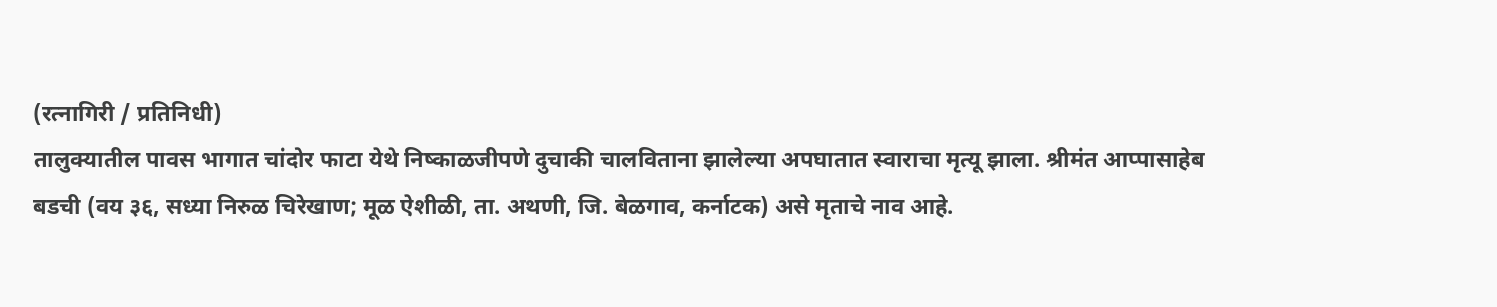(रत्नागिरी / प्रतिनिधी)
तालुक्यातील पावस भागात चांदोर फाटा येथे निष्काळजीपणे दुचाकी चालविताना झालेल्या अपघातात स्वाराचा मृत्यू झाला. श्रीमंत आप्पासाहेब बडची (वय ३६, सध्या निरुळ चिरेखाण; मूळ ऐशीळी, ता. अथणी, जि. बेळगाव, कर्नाटक) असे मृताचे नाव आहे.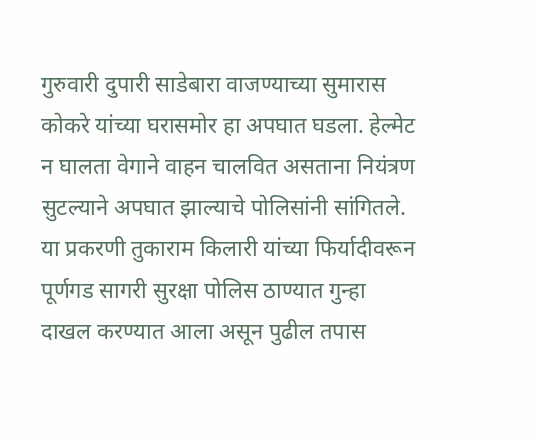गुरुवारी दुपारी साडेबारा वाजण्याच्या सुमारास कोकरे यांच्या घरासमोर हा अपघात घडला. हेल्मेट न घालता वेगाने वाहन चालवित असताना नियंत्रण सुटल्याने अपघात झाल्याचे पोलिसांनी सांगितले. या प्रकरणी तुकाराम किलारी यांच्या फिर्यादीवरून पूर्णगड सागरी सुरक्षा पोलिस ठाण्यात गुन्हा दाखल करण्यात आला असून पुढील तपास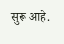सुरू आहे.